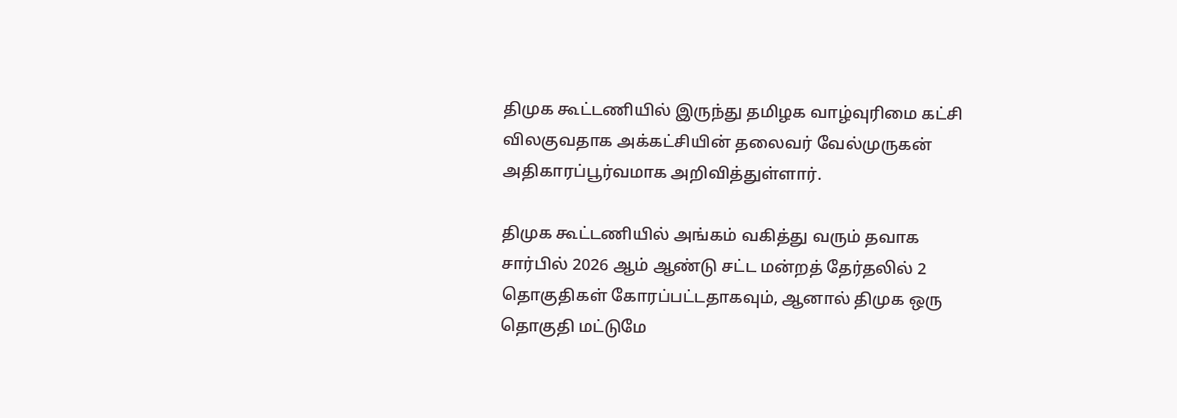திமுக கூட்டணியில் இருந்து தமிழக வாழ்வுரிமை கட்சி விலகுவதாக அக்கட்சியின் தலைவர் வேல்முருகன் அதிகாரப்பூர்வமாக அறிவித்துள்ளார்.

திமுக கூட்டணியில் அங்கம் வகித்து வரும் தவாக சார்பில் 2026 ஆம் ஆண்டு சட்ட மன்றத் தேர்தலில் 2 தொகுதிகள் கோரப்பட்டதாகவும், ஆனால் திமுக ஒரு தொகுதி மட்டுமே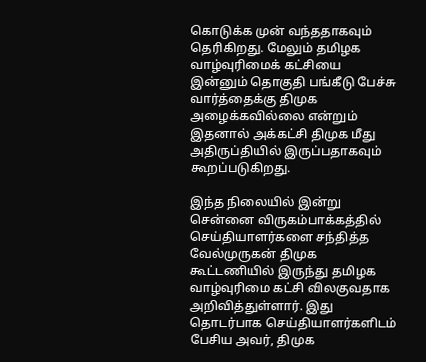கொடுக்க முன் வந்ததாகவும் தெரிகிறது. மேலும் தமிழக வாழ்வுரிமைக் கட்சியை இன்னும் தொகுதி பங்கீடு பேச்சு வார்த்தைக்கு திமுக அழைக்கவில்லை என்றும் இதனால் அக்கட்சி திமுக மீது அதிருப்தியில் இருப்பதாகவும் கூறப்படுகிறது.

இந்த நிலையில் இன்று சென்னை விருகம்பாக்கத்தில் செய்தியாளர்களை சந்தித்த வேல்முருகன் திமுக கூட்டணியில் இருந்து தமிழக வாழ்வுரிமை கட்சி விலகுவதாக அறிவித்துள்ளார். இது தொடர்பாக செய்தியாளர்களிடம் பேசிய அவர், திமுக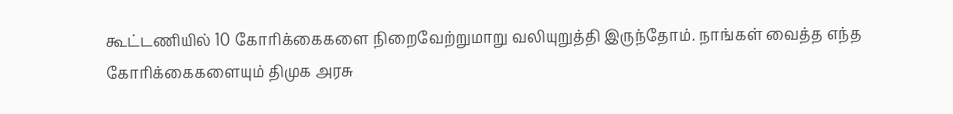கூட்டணியில் 10 கோரிக்கைகளை நிறைவேற்றுமாறு வலியுறுத்தி இருந்தோம். நாங்கள் வைத்த எந்த கோரிக்கைகளையும் திமுக அரசு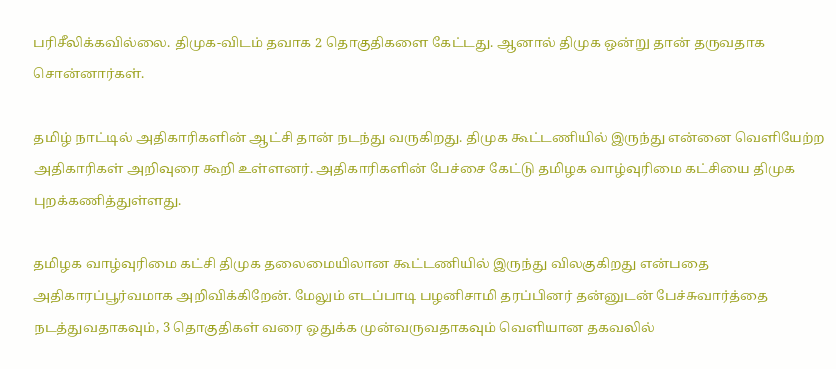பரிசீலிக்கவில்லை. திமுக-விடம் தவாக 2 தொகுதிகளை கேட்டது. ஆனால் திமுக ஒன்று தான் தருவதாக சொன்னார்கள்.

தமிழ் நாட்டில் அதிகாரிகளின் ஆட்சி தான் நடந்து வருகிறது. திமுக கூட்டணியில் இருந்து என்னை வெளியேற்ற அதிகாரிகள் அறிவுரை கூறி உள்ளனர். அதிகாரிகளின் பேச்சை கேட்டு தமிழக வாழ்வுரிமை கட்சியை திமுக புறக்கணித்துள்ளது.

தமிழக வாழ்வுரிமை கட்சி திமுக தலைமையிலான கூட்டணியில் இருந்து விலகுகிறது என்பதை அதிகாரப்பூர்வமாக அறிவிக்கிறேன். மேலும் எடப்பாடி பழனிசாமி தரப்பினர் தன்னுடன் பேச்சுவார்த்தை நடத்துவதாகவும், 3 தொகுதிகள் வரை ஒதுக்க முன்வருவதாகவும் வெளியான தகவலில்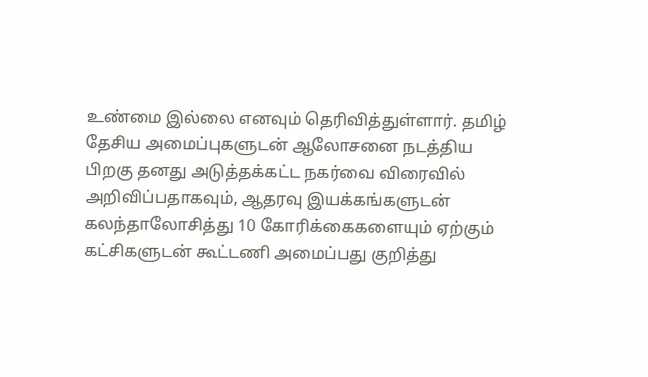உண்மை இல்லை எனவும் தெரிவித்துள்ளார். தமிழ் தேசிய அமைப்புகளுடன் ஆலோசனை நடத்திய பிறகு தனது அடுத்தக்கட்ட நகர்வை விரைவில் அறிவிப்பதாகவும், ஆதரவு இயக்கங்களுடன் கலந்தாலோசித்து 10 கோரிக்கைகளையும் ஏற்கும் கட்சிகளுடன் கூட்டணி அமைப்பது குறித்து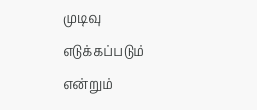முடிவு எடுக்கப்படும் என்றும்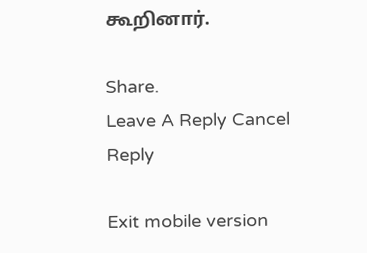கூறினார்.

Share.
Leave A Reply Cancel Reply

Exit mobile version